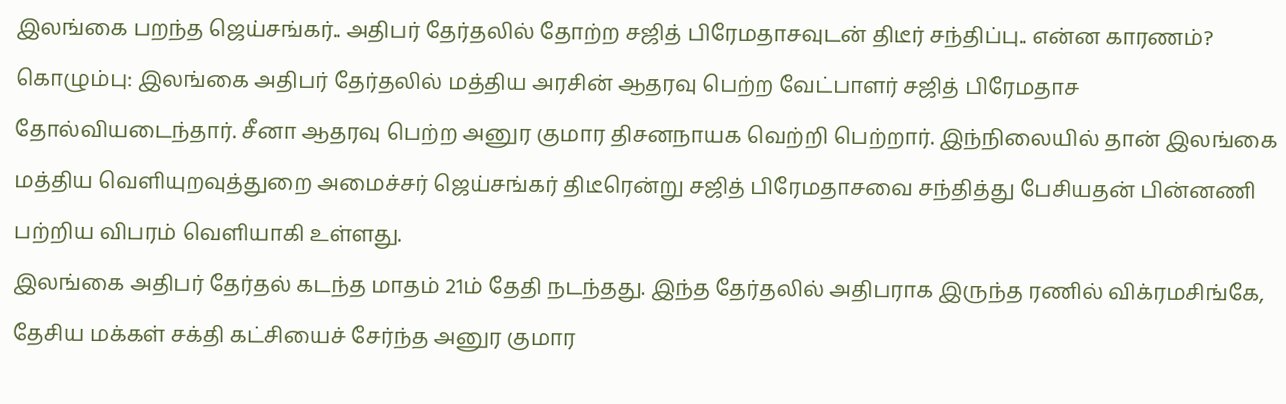இலங்கை பறந்த ஜெய்சங்கர்.. அதிபர் தேர்தலில் தோற்ற சஜித் பிரேமதாசவுடன் திடீர் சந்திப்பு.. என்ன காரணம்?
கொழும்பு: இலங்கை அதிபர் தேர்தலில் மத்திய அரசின் ஆதரவு பெற்ற வேட்பாளர் சஜித் பிரேமதாச தோல்வியடைந்தார். சீனா ஆதரவு பெற்ற அனுர குமார திசனநாயக வெற்றி பெற்றார். இந்நிலையில் தான் இலங்கை மத்திய வெளியுறவுத்துறை அமைச்சர் ஜெய்சங்கர் திடீரென்று சஜித் பிரேமதாசவை சந்தித்து பேசியதன் பின்னணி பற்றிய விபரம் வெளியாகி உள்ளது.
இலங்கை அதிபர் தேர்தல் கடந்த மாதம் 21ம் தேதி நடந்தது. இந்த தேர்தலில் அதிபராக இருந்த ரணில் விக்ரமசிங்கே, தேசிய மக்கள் சக்தி கட்சியைச் சேர்ந்த அனுர குமார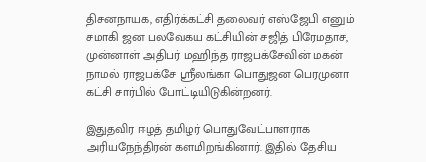திசனநாயக, எதிர்க்கட்சி தலைவர் எஸ்ஜேபி எனும் சமாகி ஜன பலவேகய கட்சியின் சஜித் பிரேமதாச, முன்னாள் அதிபர் மஹிந்த ராஜபக்சேவின் மகன் நாமல் ராஜபக்சே ஸ்ரீலங்கா பொதுஜன பெரமுனா கட்சி சார்பில் போட்டியிடுகின்றனர்.

இதுதவிர ஈழத் தமிழர் பொதுவேட்பாளராக அரியநேந்திரன் களமிறங்கினார். இதில் தேசிய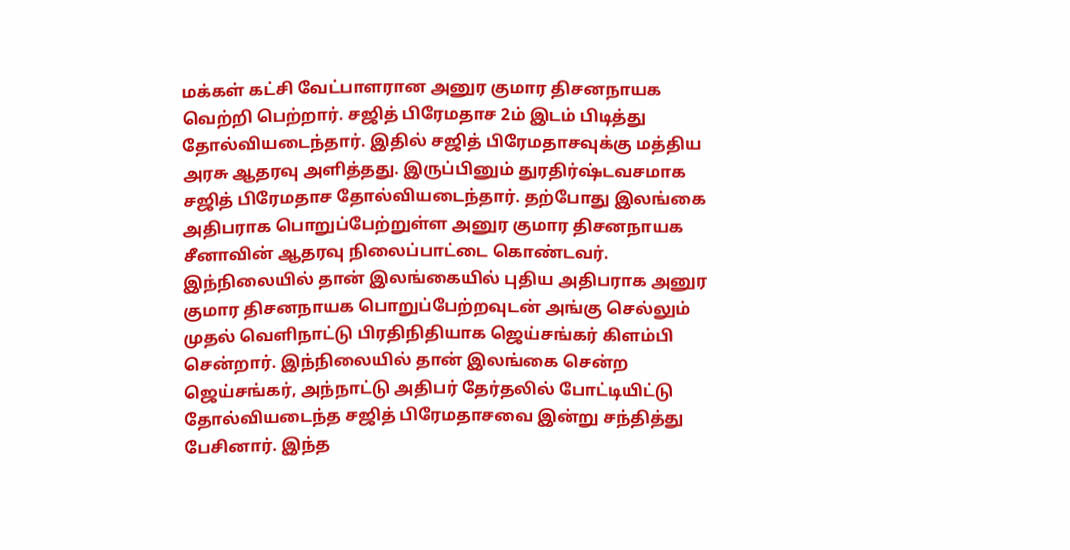மக்கள் கட்சி வேட்பாளரான அனுர குமார திசனநாயக வெற்றி பெற்றார். சஜித் பிரேமதாச 2ம் இடம் பிடித்து தோல்வியடைந்தார். இதில் சஜித் பிரேமதாசவுக்கு மத்திய அரசு ஆதரவு அளித்தது. இருப்பினும் துரதிர்ஷ்டவசமாக சஜித் பிரேமதாச தோல்வியடைந்தார். தற்போது இலங்கை அதிபராக பொறுப்பேற்றுள்ள அனுர குமார திசனநாயக சீனாவின் ஆதரவு நிலைப்பாட்டை கொண்டவர்.
இந்நிலையில் தான் இலங்கையில் புதிய அதிபராக அனுர குமார திசனநாயக பொறுப்பேற்றவுடன் அங்கு செல்லும் முதல் வெளிநாட்டு பிரதிநிதியாக ஜெய்சங்கர் கிளம்பி சென்றார். இந்நிலையில் தான் இலங்கை சென்ற ஜெய்சங்கர், அந்நாட்டு அதிபர் தேர்தலில் போட்டியிட்டு தோல்வியடைந்த சஜித் பிரேமதாசவை இன்று சந்தித்து பேசினார். இந்த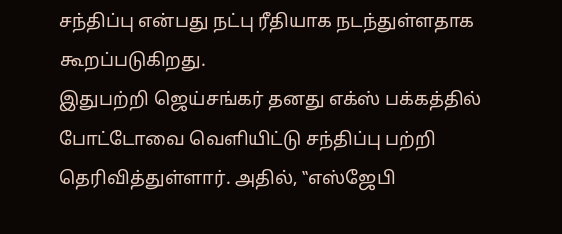சந்திப்பு என்பது நட்பு ரீதியாக நடந்துள்ளதாக கூறப்படுகிறது.
இதுபற்றி ஜெய்சங்கர் தனது எக்ஸ் பக்கத்தில் போட்டோவை வெளியிட்டு சந்திப்பு பற்றி தெரிவித்துள்ளார். அதில், ‛‛எஸ்ஜேபி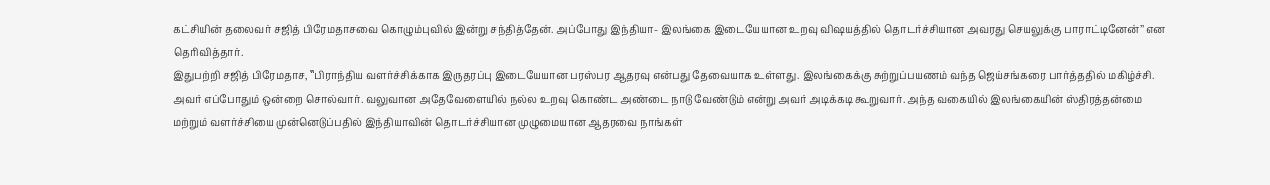கட்சியின் தலைவர் சஜித் பிரேமதாசவை கொழும்புவில் இன்று சந்தித்தேன். அப்போது இந்தியா- இலங்கை இடையேயான உறவு விஷயத்தில் தொடர்ச்சியான அவரது செயலுக்கு பாராட்டினேன்’’ என தெரிவித்தார்.
இதுபற்றி சஜித் பிரேமதாச, ‛‛பிராந்திய வளர்ச்சிக்காக இருதரப்பு இடையேயான பரஸ்பர ஆதரவு என்பது தேவையாக உள்ளது. இலங்கைக்கு சுற்றுப்பயணம் வந்த ஜெய்சங்கரை பார்த்ததில் மகிழ்ச்சி. அவர் எப்போதும் ஒன்றை சொல்வார். வலுவான அதேவேளையில் நல்ல உறவு கொண்ட அண்டை நாடு வேண்டும் என்று அவர் அடிக்கடி கூறுவார். அந்த வகையில் இலங்கையின் ஸ்திரத்தன்மை மற்றும் வளர்ச்சியை முன்னெடுப்பதில் இந்தியாவின் தொடர்ச்சியான முழுமையான ஆதரவை நாங்கள்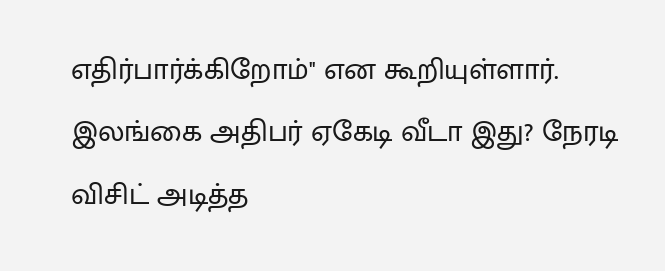எதிர்பார்க்கிறோம்'' என கூறியுள்ளார்.
இலங்கை அதிபர் ஏகேடி வீடா இது? நேரடி விசிட் அடித்த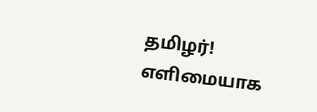தமிழர்! எளிமையாக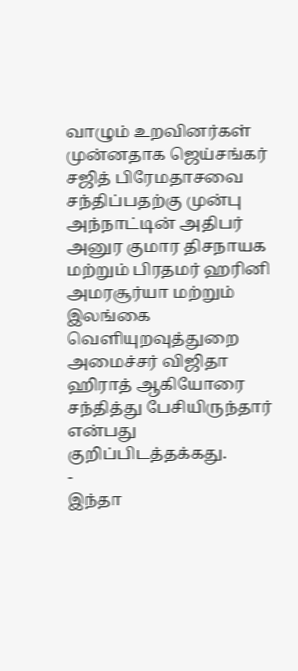வாழும் உறவினர்கள்
முன்னதாக ஜெய்சங்கர் சஜித் பிரேமதாசவை சந்திப்பதற்கு முன்பு அந்நாட்டின் அதிபர் அனுர குமார திசநாயக மற்றும் பிரதமர் ஹரினி அமரசூர்யா மற்றும் இலங்கை வெளியுறவுத்துறை அமைச்சர் விஜிதா ஹிராத் ஆகியோரை சந்தித்து பேசியிருந்தார் என்பது குறிப்பிடத்தக்கது.
-
இந்தா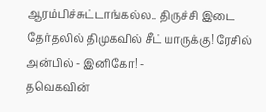ஆரம்பிச்சுட்டாங்கல்ல.. திருச்சி இடை தேர்தலில் திமுகவில் சீட் யாருக்கு! ரேசில் அன்பில் - இனிகோ! -
தவெகவின்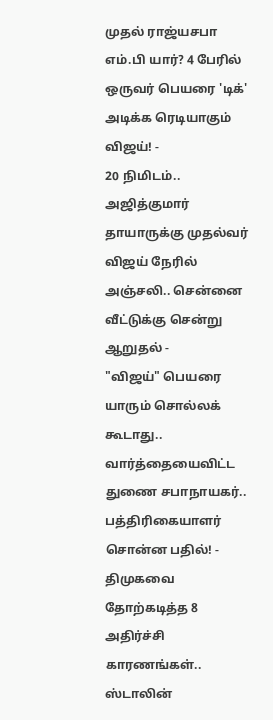முதல் ராஜ்யசபா எம்.பி யார்? 4 பேரில் ஒருவர் பெயரை 'டிக்' அடிக்க ரெடியாகும் விஜய்! -
20 நிமிடம்.. அஜித்குமார் தாயாருக்கு முதல்வர் விஜய் நேரில் அஞ்சலி.. சென்னை வீட்டுக்கு சென்று ஆறுதல் -
"விஜய்" பெயரை யாரும் சொல்லக் கூடாது.. வார்த்தையைவிட்ட துணை சபாநாயகர்.. பத்திரிகையாளர் சொன்ன பதில்! -
திமுகவை தோற்கடித்த 8 அதிர்ச்சி காரணங்கள்.. ஸ்டாலின்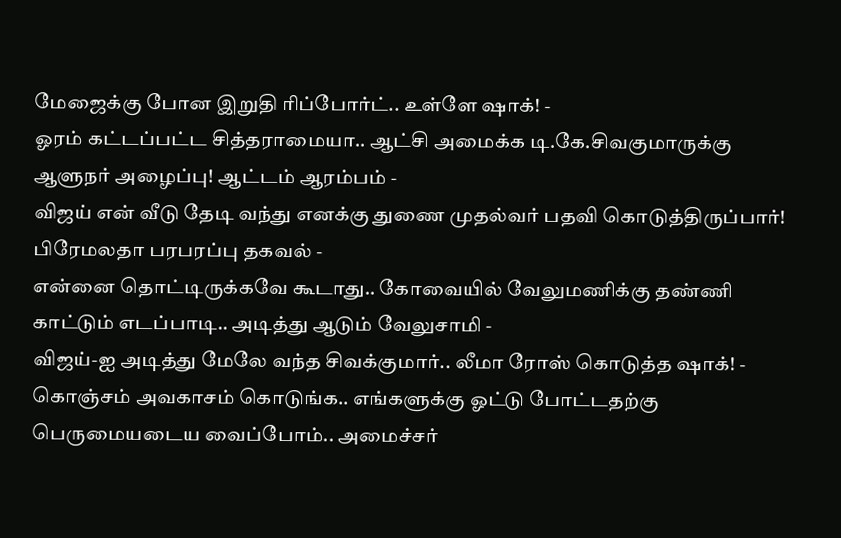மேஜைக்கு போன இறுதி ரிப்போர்ட்.. உள்ளே ஷாக்! -
ஓரம் கட்டப்பட்ட சித்தராமையா.. ஆட்சி அமைக்க டி.கே.சிவகுமாருக்கு ஆளுநர் அழைப்பு! ஆட்டம் ஆரம்பம் -
விஜய் என் வீடு தேடி வந்து எனக்கு துணை முதல்வர் பதவி கொடுத்திருப்பார்! பிரேமலதா பரபரப்பு தகவல் -
என்னை தொட்டிருக்கவே கூடாது.. கோவையில் வேலுமணிக்கு தண்ணி காட்டும் எடப்பாடி.. அடித்து ஆடும் வேலுசாமி -
விஜய்-ஐ அடித்து மேலே வந்த சிவக்குமார்.. லீமா ரோஸ் கொடுத்த ஷாக்! -
கொஞ்சம் அவகாசம் கொடுங்க.. எங்களுக்கு ஓட்டு போட்டதற்கு பெருமையடைய வைப்போம்.. அமைச்சர்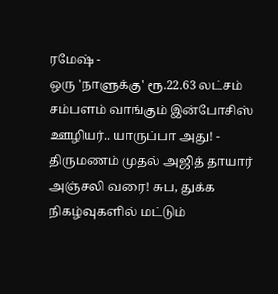ரமேஷ் -
ஒரு 'நாளுக்கு' ரூ.22.63 லட்சம் சம்பளம் வாங்கும் இன்போசிஸ் ஊழியர்.. யாருப்பா அது! -
திருமணம் முதல் அஜித் தாயார் அஞ்சலி வரை! சுப, துக்க நிகழ்வுகளில் மட்டும்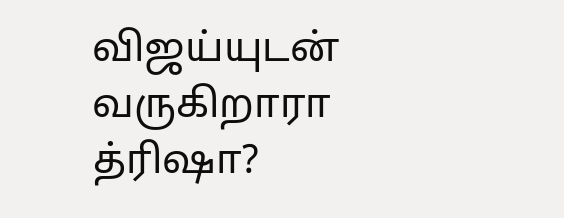விஜய்யுடன் வருகிறாரா த்ரிஷா?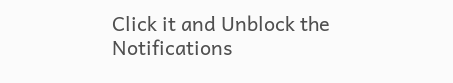Click it and Unblock the Notifications